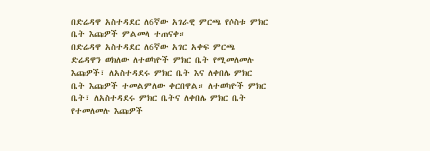በድሬዳዋ አስተዳደር ለ6ኛው አገራዊ ምርጫ የሶስቱ ምክር ቤት እጩዎች ምልመላ ተጠናቀ።
በድሬዳዋ አስተዳደር ለ6ኛው አገር አቀፍ ምርጫ ድሬዳዋን ወክለው ለተወካዮች ምክር ቤት የሚመለመሉ እጩዎች፣ ለአስተዳደሩ ምክር ቤት እና ለቀበሌ ምክር ቤት እጩዎች ተመልምለው ቀርበዋል። ለተወካዮች ምክር ቤት፣ ለአስተዳደሩ ምክር ቤትና ለቀበሌ ምክር ቤት የተመለመሉ እጩዎች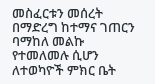መስፈርቱን መሰረት በማድረግ ከተማና ገጠርን ባማከለ መልኩ የተመለመሉ ሲሆን ለተወካዮች ምክር ቤት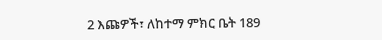2 እጩዎች፣ ለከተማ ምክር ቤት 189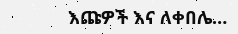እጩዎች እና ለቀበሌ…